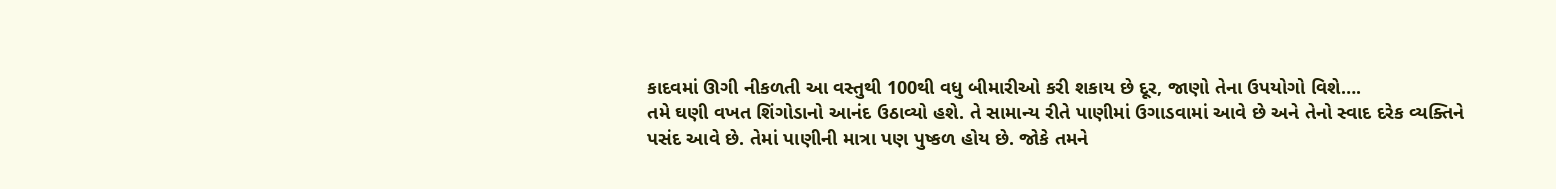કાદવમાં ઊગી નીકળતી આ વસ્તુથી 100થી વધુ બીમારીઓ કરી શકાય છે દૂર, જાણો તેના ઉપયોગો વિશે….
તમે ઘણી વખત શિંગોડાનો આનંદ ઉઠાવ્યો હશે. તે સામાન્ય રીતે પાણીમાં ઉગાડવામાં આવે છે અને તેનો સ્વાદ દરેક વ્યક્તિને પસંદ આવે છે. તેમાં પાણીની માત્રા પણ પુષ્કળ હોય છે. જોકે તમને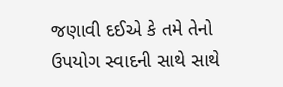જણાવી દઈએ કે તમે તેનો ઉપયોગ સ્વાદની સાથે સાથે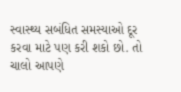સ્વાસ્થ્ય સબંધિત સમસ્યાઓ દૂર કરવા માટે પણ કરી શકો છો. તો ચાલો આપણે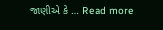જાણીએ કે … Read more